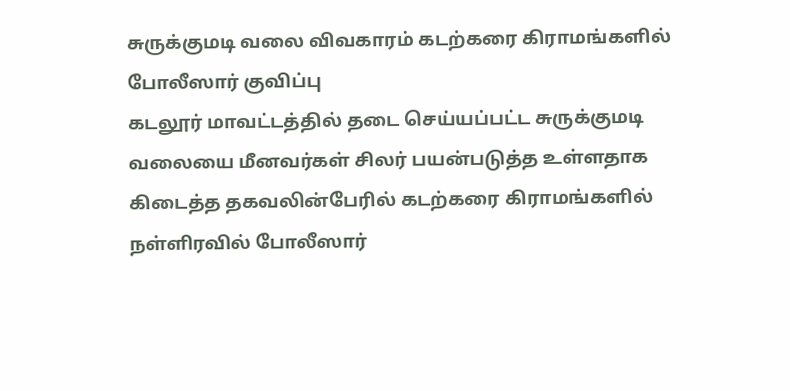சுருக்குமடி வலை விவகாரம் கடற்கரை கிராமங்களில் போலீஸார் குவிப்பு
கடலூர் மாவட்டத்தில் தடை செய்யப்பட்ட சுருக்குமடி வலையை மீனவர்கள் சிலர் பயன்படுத்த உள்ளதாக கிடைத்த தகவலின்பேரில் கடற்கரை கிராமங்களில் நள்ளிரவில் போலீஸார்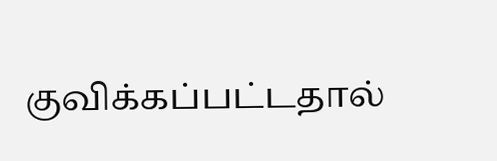குவிக்கப்பட்டதால்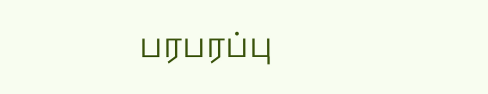பரபரப்பு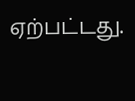ஏற்பட்டது.